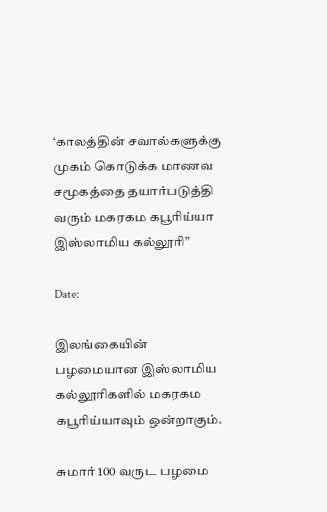‘காலத்தின் சவால்களுக்கு முகம் கொடுக்க மாணவ சமூகத்தை தயார்படுத்தி வரும் மகரகம கபூரிய்யா இஸ்லாமிய கல்லூரி”

Date:

இலங்கையின் பழமையான இஸ்லாமிய கல்லூரிகளில் மகரகம கபூரிய்யாவும் ஒன்றாகும்.

சுமார் 100 வருட பழமை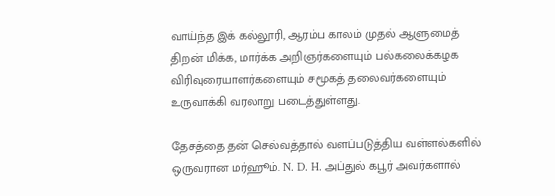வாய்ந்த இக் கல்லூரி, ஆரம்ப காலம் முதல் ஆளுமைத் திறன் மிக்க, மார்க்க அறிஞர்களையும் பல்கலைக்கழக விரிவுரையாளர்களையும் சமூகத் தலைவர்களையும் உருவாக்கி வரலாறு படைத்துள்ளது.

தேசத்தை தன் செல்வத்தால் வளப்படுத்திய வள்ளல்களில் ஒருவரான மர்ஹூம். N. D. H. அப்துல் கபூர் அவர்களால்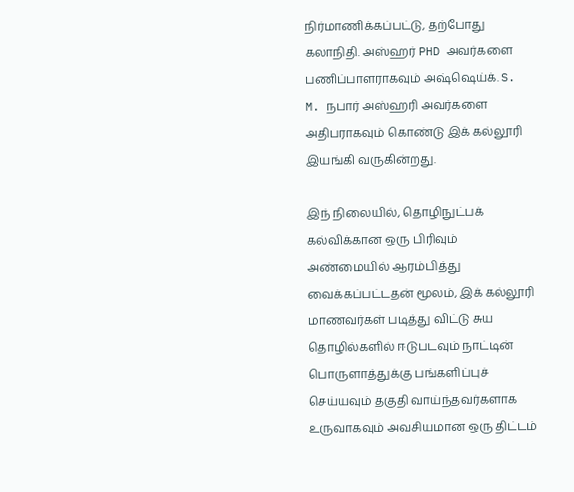நிர்மாணிக்கப்பட்டு, தற்போது கலாநிதி. அஸ்ஹர் PHD அவர்களை பணிப்பாளராகவும் அஷ்ஷெய்க். S. M. நபார் அஸ்ஹரி அவர்களை அதிபராகவும் கொண்டு இக் கல்லூரி இயங்கி வருகின்றது.

இந் நிலையில், தொழிநுட்பக் கல்விக்கான ஒரு பிரிவும் அண்மையில் ஆரம்பித்து வைக்கப்பட்டதன் மூலம், இக் கல்லூரி மாணவர்கள் படித்து விட்டு சுய தொழில்களில் ஈடுபடவும் நாட்டின் பொருளாத்துக்கு பங்களிப்புச் செய்யவும் தகுதி வாய்ந்தவர்களாக உருவாகவும் அவசியமான ஒரு திட்டம்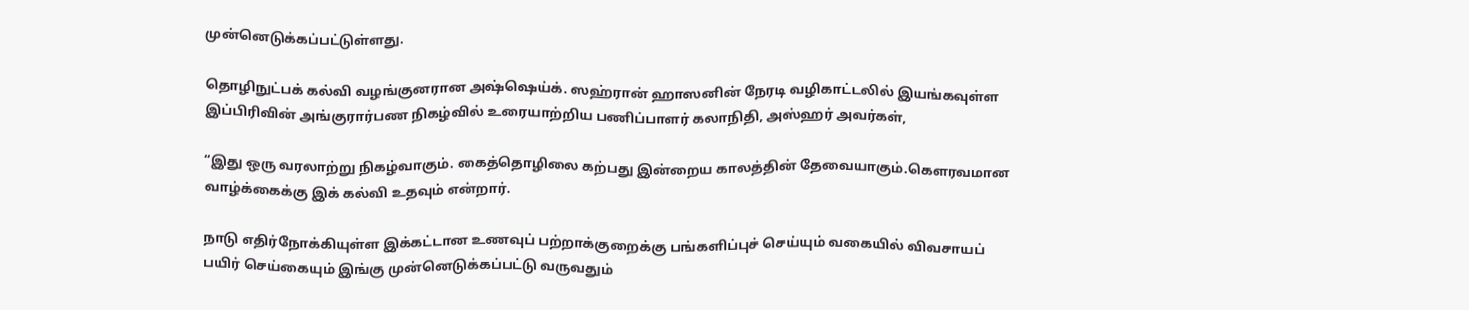முன்னெடுக்கப்பட்டுள்ளது.

தொழிநுட்பக் கல்வி வழங்குனரான அஷ்ஷெய்க். ஸஹ்ரான் ஹாஸனின் நேரடி வழிகாட்டலில் இயங்கவுள்ள இப்பிரிவின் அங்குரார்பண நிகழ்வில் உரையாற்றிய பணிப்பாளர் கலாநிதி, அஸ்ஹர் அவர்கள்,

“இது ஒரு வரலாற்று நிகழ்வாகும். கைத்தொழிலை கற்பது இன்றைய காலத்தின் தேவையாகும்.கௌரவமான வாழ்க்கைக்கு இக் கல்வி உதவும் என்றார்.

நாடு எதிர்நோக்கியுள்ள இக்கட்டான உணவுப் பற்றாக்குறைக்கு பங்களிப்புச் செய்யும் வகையில் விவசாயப் பயிர் செய்கையும் இங்கு முன்னெடுக்கப்பட்டு வருவதும்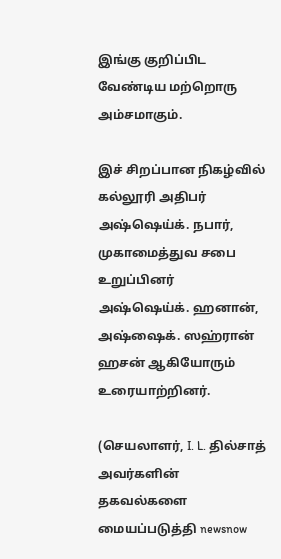இங்கு குறிப்பிட வேண்டிய மற்றொரு அம்சமாகும்.

இச் சிறப்பான நிகழ்வில் கல்லூரி அதிபர் அஷ்ஷெய்க். நபார், முகாமைத்துவ சபை உறுப்பினர் அஷ்ஷெய்க். ஹனான், அஷ்ஷைக். ஸஹ்ரான் ஹசன் ஆகியோரும் உரையாற்றினர்.

(செயலாளர், I. L. தில்சாத் அவர்களின் தகவல்களை மையப்படுத்தி newsnow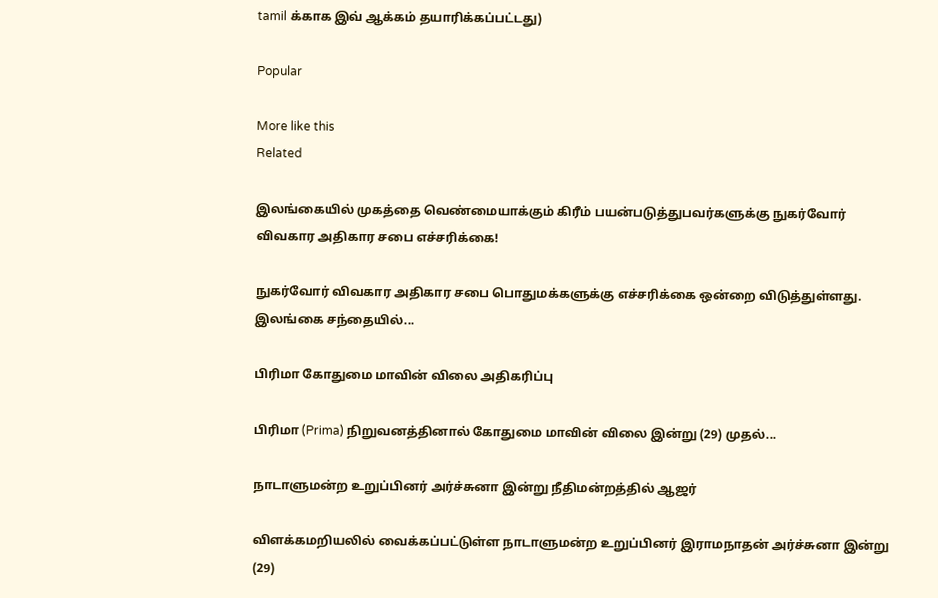tamil க்காக இவ் ஆக்கம் தயாரிக்கப்பட்டது)

Popular

More like this
Related

இலங்கையில் முகத்தை வெண்மையாக்கும் கிரீம் பயன்படுத்துபவர்களுக்கு நுகர்வோர் விவகார அதிகார சபை எச்சரிக்கை!

நுகர்வோர் விவகார அதிகார சபை பொதுமக்களுக்கு எச்சரிக்கை ஒன்றை விடுத்துள்ளது. இலங்கை சந்தையில்...

பிரிமா கோதுமை மாவின் விலை அதிகரிப்பு

பிரிமா (Prima) நிறுவனத்தினால் கோதுமை மாவின் விலை இன்று (29) முதல்...

நாடாளுமன்ற உறுப்பினர் அர்ச்சுனா இன்று நீதிமன்றத்தில் ஆஜர்

விளக்கமறியலில் வைக்கப்பட்டுள்ள நாடாளுமன்ற உறுப்பினர் இராமநாதன் அர்ச்சுனா இன்று (29)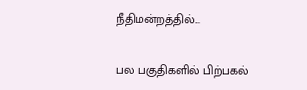நீதிமன்றத்தில்...

பல பகுதிகளில் பிற்பகல்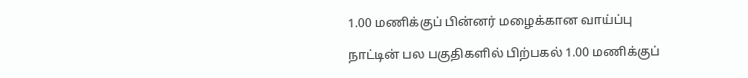1.00 மணிக்குப் பின்னர் மழைக்கான வாய்ப்பு

நாட்டின் பல பகுதிகளில் பிற்பகல் 1.00 மணிக்குப்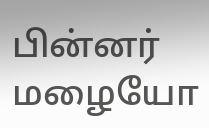பின்னர் மழையோ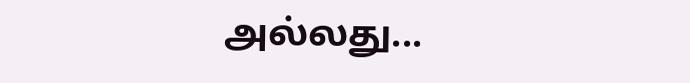அல்லது...